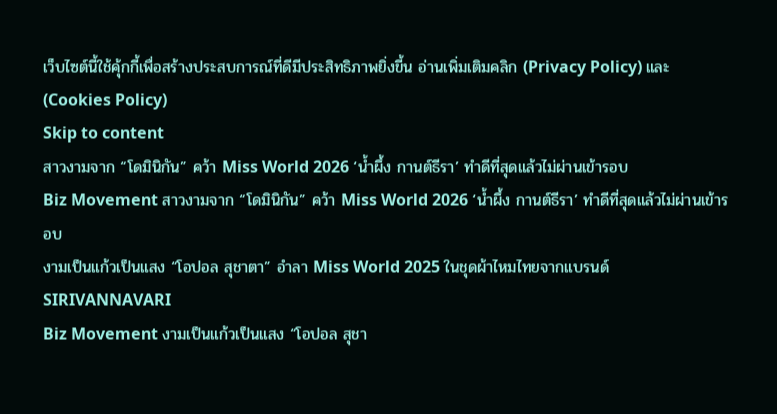เว็บไซต์นี้ใช้คุ้กกี้เพื่อสร้างประสบการณ์ที่ดีมีประสิทธิภาพยิ่งขี้น อ่านเพิ่มเติมคลิก (Privacy Policy) และ (Cookies Policy)
Skip to content
สาวงามจาก “โดมินิกัน” คว้า Miss World 2026 ‘น้ำผึ้ง กานต์ธีรา’ ทำดีที่สุดแล้วไม่ผ่านเข้ารอบ
Biz Movement สาวงามจาก “โดมินิกัน” คว้า Miss World 2026 ‘น้ำผึ้ง กานต์ธีรา’ ทำดีที่สุดแล้วไม่ผ่านเข้ารอบ
งามเป็นแก้วเป็นแสง “โอปอล สุชาตา” อำลา Miss World 2025 ในชุดผ้าไหมไทยจากแบรนด์ SIRIVANNAVARI
Biz Movement งามเป็นแก้วเป็นแสง “โอปอล สุชา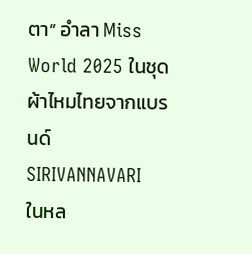ตา” อำลา Miss World 2025 ในชุดผ้าไหมไทยจากแบรนด์ SIRIVANNAVARI
ในหล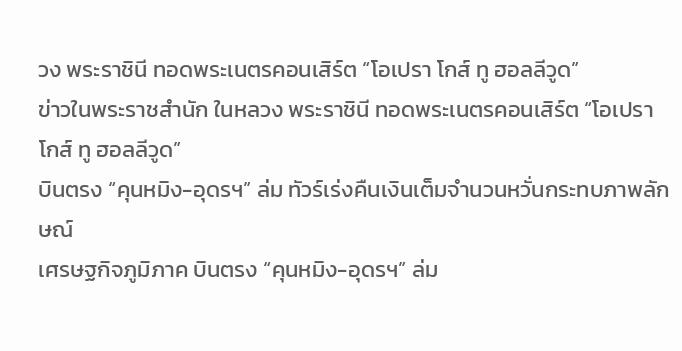วง พระราชินี ทอดพระเนตรคอนเสิร์ต “โอเปรา โกส์ ทู ฮอลลีวูด”
ข่าวในพระราชสำนัก ในหลวง พระราชินี ทอดพระเนตรคอนเสิร์ต “โอเปรา โกส์ ทู ฮอลลีวูด”
บินตรง “คุนหมิง-อุดรฯ” ล่ม ทัวร์เร่งคืนเงินเต็มจำนวนหวั่นกระทบภาพลักษณ์
เศรษฐกิจภูมิภาค บินตรง “คุนหมิง-อุดรฯ” ล่ม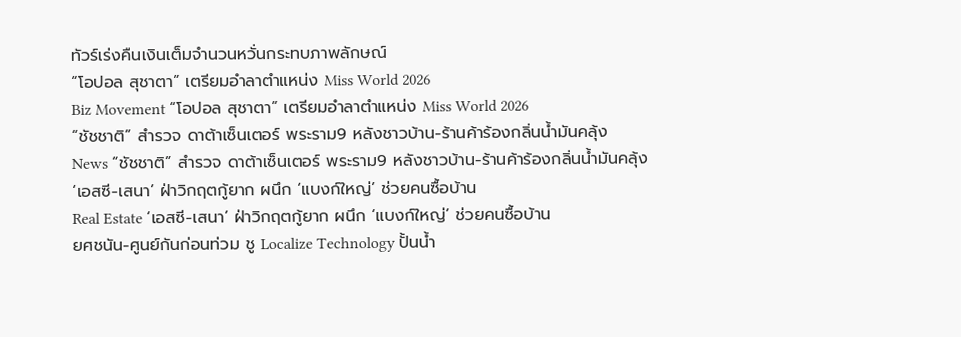ทัวร์เร่งคืนเงินเต็มจำนวนหวั่นกระทบภาพลักษณ์
“โอปอล สุชาตา” เตรียมอำลาตำแหน่ง Miss World 2026
Biz Movement “โอปอล สุชาตา” เตรียมอำลาตำแหน่ง Miss World 2026
“ชัชชาติ” สำรวจ ดาต้าเซ็นเตอร์ พระราม9 หลังชาวบ้าน-ร้านค้าร้องกลิ่นน้ำมันคลุ้ง
News “ชัชชาติ” สำรวจ ดาต้าเซ็นเตอร์ พระราม9 หลังชาวบ้าน-ร้านค้าร้องกลิ่นน้ำมันคลุ้ง
‘เอสซี-เสนา’ ฝ่าวิกฤตกู้ยาก ผนึก ‘แบงก์ใหญ่’ ช่วยคนซื้อบ้าน
Real Estate ‘เอสซี-เสนา’ ฝ่าวิกฤตกู้ยาก ผนึก ‘แบงก์ใหญ่’ ช่วยคนซื้อบ้าน
ยศชนัน-ศูนย์กันก่อนท่วม ชู Localize Technology ปั้นน้ำ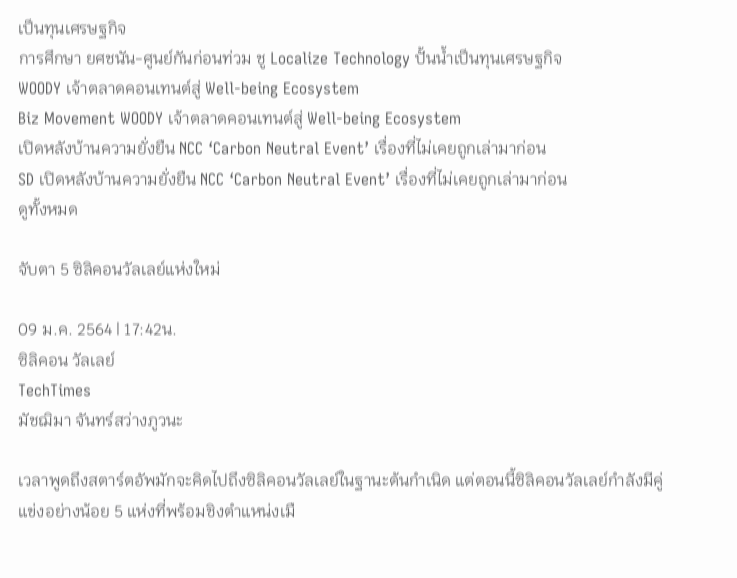เป็นทุนเศรษฐกิจ
การศึกษา ยศชนัน-ศูนย์กันก่อนท่วม ชู Localize Technology ปั้นน้ำเป็นทุนเศรษฐกิจ
WOODY เจ้าตลาดคอนเทนต์สู่ Well-being Ecosystem
Biz Movement WOODY เจ้าตลาดคอนเทนต์สู่ Well-being Ecosystem
เปิดหลังบ้านความยั่งยืน NCC ‘Carbon Neutral Event’ เรื่องที่ไม่เคยถูกเล่ามาก่อน
SD เปิดหลังบ้านความยั่งยืน NCC ‘Carbon Neutral Event’ เรื่องที่ไม่เคยถูกเล่ามาก่อน
ดูทั้งหมด

จับตา 5 ซิลิคอนวัลเลย์แห่งใหม่

09 ม.ค. 2564 | 17:42น.
ซิลิคอน วัลเลย์
TechTimes
มัชฌิมา จันทร์สว่างภูวนะ

เวลาพูดถึงสตาร์ตอัพมักจะคิดไปถึงซิลิคอนวัลเลย์ในฐานะต้นกำเนิด แต่ตอนนี้ซิลิคอนวัลเลย์กำลังมีคู่แข่งอย่างน้อย 5 แห่งที่พร้อมชิงตำแหน่งเมื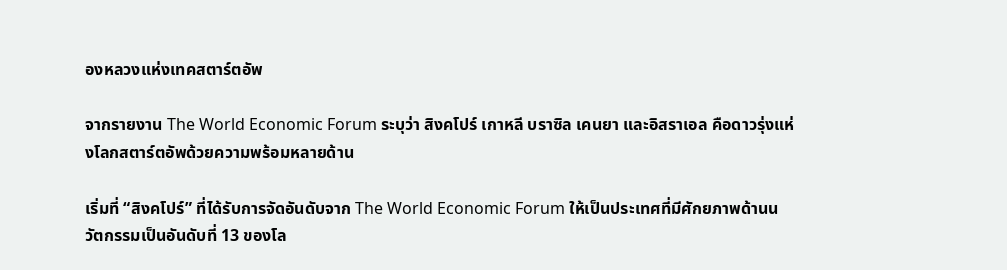องหลวงแห่งเทคสตาร์ตอัพ

จากรายงาน The World Economic Forum ระบุว่า สิงคโปร์ เกาหลี บราซิล เคนยา และอิสราเอล คือดาวรุ่งแห่งโลกสตาร์ตอัพด้วยความพร้อมหลายด้าน

เริ่มที่ “สิงคโปร์” ที่ได้รับการจัดอันดับจาก The World Economic Forum ให้เป็นประเทศที่มีศักยภาพด้านนวัตกรรมเป็นอันดับที่ 13 ของโล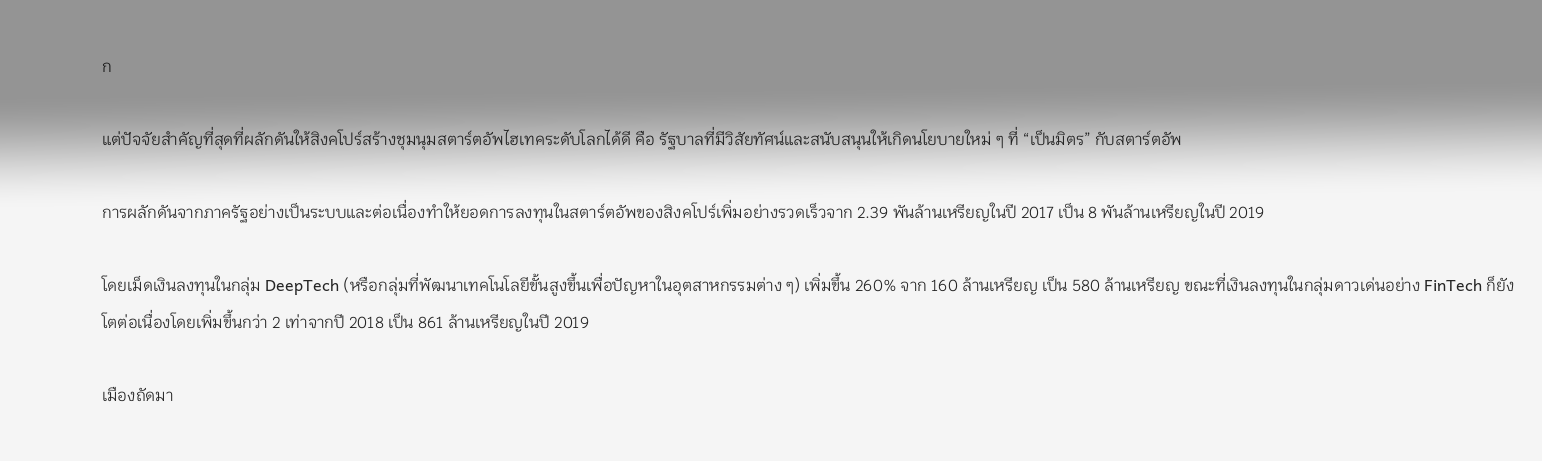ก

แต่ปัจจัยสำคัญที่สุดที่ผลักดันให้สิงคโปร์สร้างชุมนุมสตาร์ตอัพไฮเทคระดับโลกได้ดี คือ รัฐบาลที่มีวิสัยทัศน์และสนับสนุนให้เกิดนโยบายใหม่ ๆ ที่ “เป็นมิตร” กับสตาร์ตอัพ

การผลักดันจากภาครัฐอย่างเป็นระบบและต่อเนื่องทำให้ยอดการลงทุนในสตาร์ตอัพของสิงคโปร์เพิ่มอย่างรวดเร็วจาก 2.39 พันล้านเหรียญในปี 2017 เป็น 8 พันล้านเหรียญในปี 2019

โดยเม็ดเงินลงทุนในกลุ่ม DeepTech (หรือกลุ่มที่พัฒนาเทคโนโลยีขั้นสูงขึ้นเพื่อปัญหาในอุตสาหกรรมต่าง ๆ) เพิ่มขึ้น 260% จาก 160 ล้านเหรียญ เป็น 580 ล้านเหรียญ ขณะที่เงินลงทุนในกลุ่มดาวเด่นอย่าง FinTech ก็ยังโตต่อเนื่องโดยเพิ่มขึ้นกว่า 2 เท่าจากปี 2018 เป็น 861 ล้านเหรียญในปี 2019

เมืองถัดมา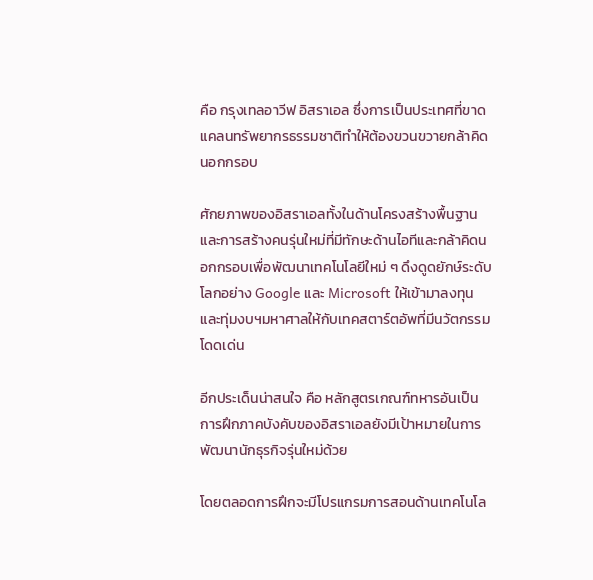คือ กรุงเทลอาวีฟ อิสราเอล ซึ่งการเป็นประเทศที่ขาดแคลนทรัพยากรธรรมชาติทำให้ต้องขวนขวายกล้าคิดนอกกรอบ

ศักยภาพของอิสราเอลทั้งในด้านโครงสร้างพื้นฐานและการสร้างคนรุ่นใหม่ที่มีทักษะด้านไอทีและกล้าคิดนอกกรอบเพื่อพัฒนาเทคโนโลยีใหม่ ๆ ดึงดูดยักษ์ระดับโลกอย่าง Google และ Microsoft ให้เข้ามาลงทุนและทุ่มงบฯมหาศาลให้กับเทคสตาร์ตอัพที่มีนวัตกรรมโดดเด่น

อีกประเด็นน่าสนใจ คือ หลักสูตรเกณฑ์ทหารอันเป็นการฝึกภาคบังคับของอิสราเอลยังมีเป้าหมายในการพัฒนานักธุรกิจรุ่นใหม่ด้วย

โดยตลอดการฝึกจะมีโปรแกรมการสอนด้านเทคโนโล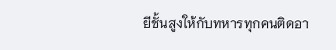ยีชั้นสูงให้กับทหารทุกคนติดอา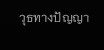วุธทางปัญญา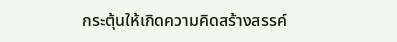กระตุ้นให้เกิดความคิดสร้างสรรค์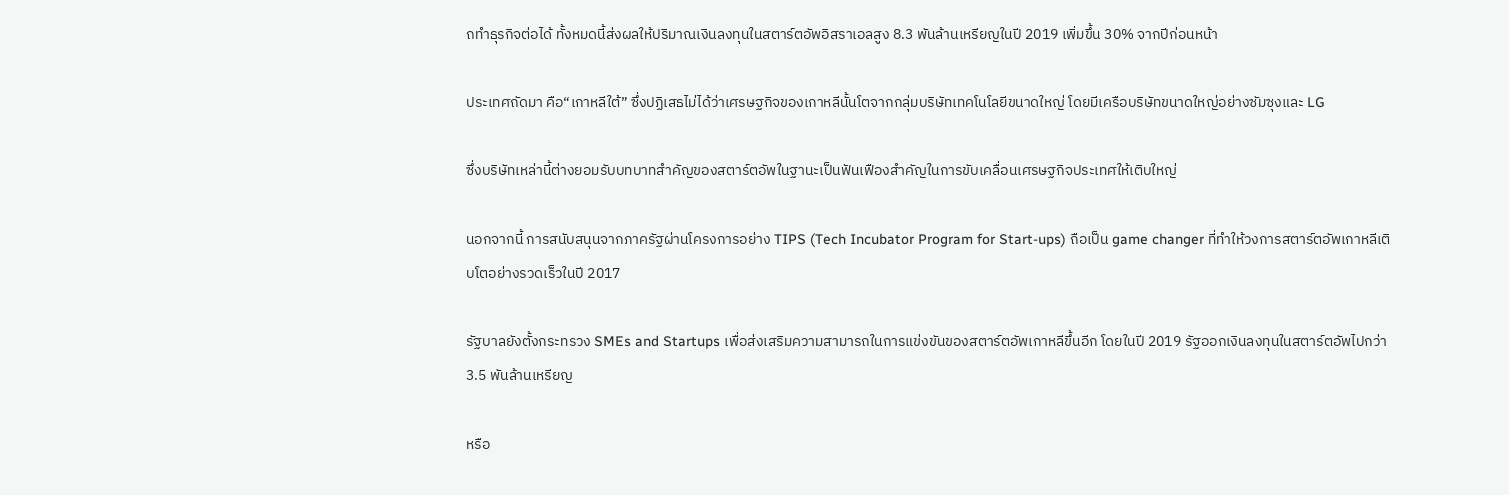ถทำธุรกิจต่อได้ ทั้งหมดนี้ส่งผลให้ปริมาณเงินลงทุนในสตาร์ตอัพอิสราเอลสูง 8.3 พันล้านเหรียญในปี 2019 เพิ่มขึ้น 30% จากปีก่อนหน้า

ประเทศถัดมา คือ“เกาหลีใต้” ซึ่งปฏิเสธไม่ได้ว่าเศรษฐกิจของเกาหลีนั้นโตจากกลุ่มบริษัทเทคโนโลยีขนาดใหญ่ โดยมีเครือบริษัทขนาดใหญ่อย่างซัมซุงและ LG

ซึ่งบริษัทเหล่านี้ต่างยอมรับบทบาทสำคัญของสตาร์ตอัพในฐานะเป็นฟันเฟืองสำคัญในการขับเคลื่อนเศรษฐกิจประเทศให้เติบใหญ่

นอกจากนี้ การสนับสนุนจากภาครัฐผ่านโครงการอย่าง TIPS (Tech Incubator Program for Start-ups) ถือเป็น game changer ที่ทำให้วงการสตาร์ตอัพเกาหลีเติบโตอย่างรวดเร็วในปี 2017

รัฐบาลยังตั้งกระทรวง SMEs and Startups เพื่อส่งเสริมความสามารถในการแข่งขันของสตาร์ตอัพเกาหลีขึ้นอีก โดยในปี 2019 รัฐออกเงินลงทุนในสตาร์ตอัพไปกว่า 3.5 พันล้านเหรียญ

หรือ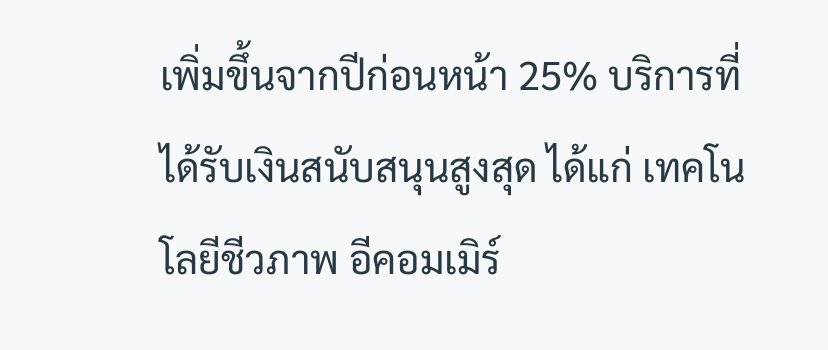เพิ่มขึ้นจากปีก่อนหน้า 25% บริการที่ได้รับเงินสนับสนุนสูงสุด ได้แก่ เทคโนโลยีชีวภาพ อีคอมเมิร์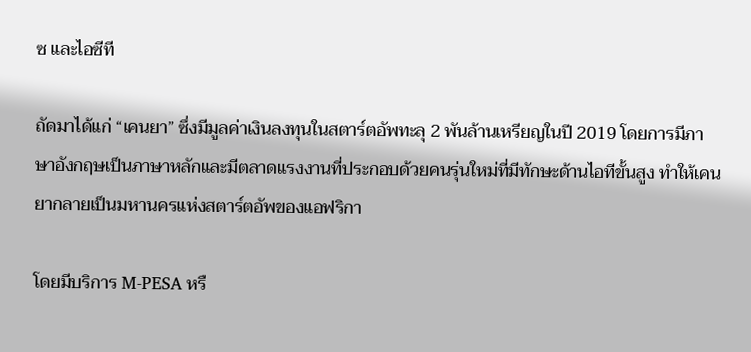ซ และไอซีที

ถัดมาได้แก่ “เคนยา” ซึ่งมีมูลค่าเงินลงทุนในสตาร์ตอัพทะลุ 2 พันล้านเหรียญในปี 2019 โดยการมีภาษาอังกฤษเป็นภาษาหลักและมีตลาดแรงงานที่ประกอบด้วยคนรุ่นใหม่ที่มีทักษะด้านไอทีขั้นสูง ทำให้เคนยากลายเป็นมหานครแห่งสตาร์ตอัพของแอฟริกา

โดยมีบริการ M-PESA หรื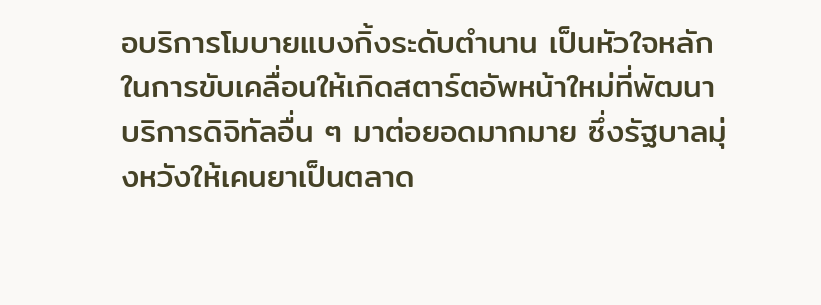อบริการโมบายแบงกิ้งระดับตำนาน เป็นหัวใจหลักในการขับเคลื่อนให้เกิดสตาร์ตอัพหน้าใหม่ที่พัฒนาบริการดิจิทัลอื่น ๆ มาต่อยอดมากมาย ซึ่งรัฐบาลมุ่งหวังให้เคนยาเป็นตลาด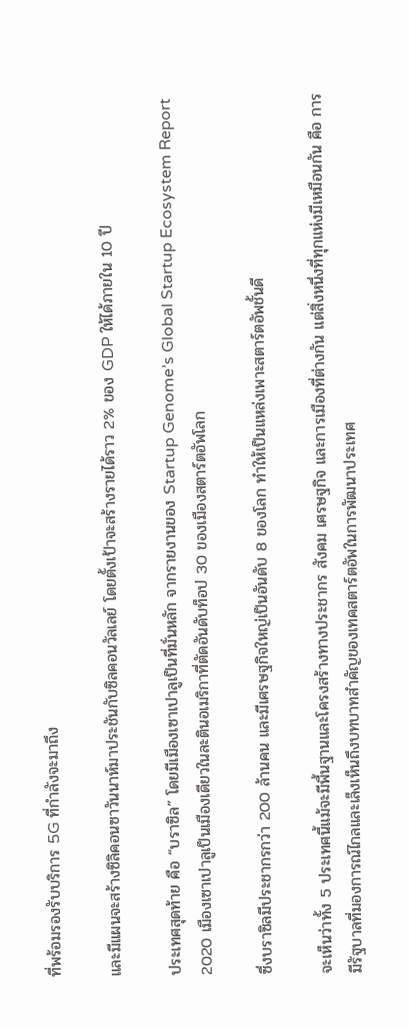ที่พร้อมรองรับบริการ 5G ที่กำลังจะมาถึง

และมีแผนจะสร้างซิลิคอนซาวันนาห์มาประชันกับซิลคอนวัลเลย์ โดยตั้งเป้าจะสร้างรายได้ราว 2% ของ GDP ให้ได้ภายใน 10 ปี

ประเทศสุดท้าย คือ “บราซิล” โดยมีเมืองเซาเปาลูเป็นที่มั่นหลัก จากรายงานของ Startup Genome’s Global Startup Ecosystem Report 2020 เมืองเซาเปาลูเป็นเมืองเดียวในละตินอเมริกาที่ตัดอันดับท็อป 30 ของเมืองสตาร์ตอัพโลก

ซึ่งบราซิลมีประชากรกว่า 200 ล้านคน และมีเศรษฐกิจใหญ่เป็นอันดับ 8 ของโลก ทำให้เป็นแหล่งเพาะสตาร์ตอัพชั้นดี

จะเห็นว่าทั้ง 5 ประเทศนี้แม้จะมีพื้นฐานและโครงสร้างทางประชากร สังคม เศรษฐกิจ และการเมืองที่ต่างกัน แต่สิ่งหนึ่งที่ทุกแห่งมีเหมือนกัน คือ การมีรัฐบาลที่มองการณ์ไกลและเล็งเห็นถึงบทบาทสำคัญของเทคสตาร์ตอัพในการพัฒนาประเทศ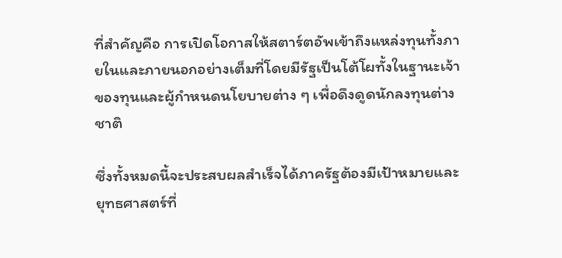ที่สำคัญคือ การเปิดโอกาสให้สตาร์ตอัพเข้าถึงแหล่งทุนทั้งภายในและภายนอกอย่างเต็มที่โดยมีรัฐเป็นโต้โผทั้งในฐานะเจ้าของทุนและผู้กำหนดนโยบายต่าง ๆ เพื่อดึงดูดนักลงทุนต่างชาติ

ซึ่งทั้งหมดนี้จะประสบผลสำเร็จได้ภาครัฐต้องมีเป้าหมายและยุทธศาสตร์ที่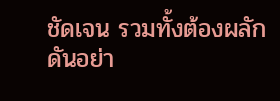ชัดเจน รวมทั้งต้องผลักดันอย่า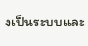งเป็นระบบและ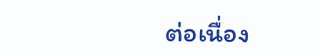ต่อเนื่อง